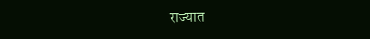राज्यात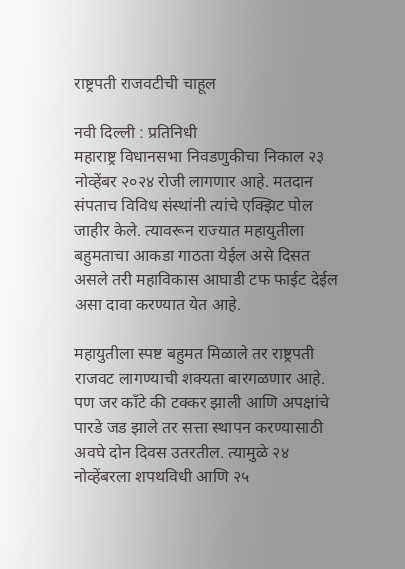राष्ट्रपती राजवटीची चाहूल

नवी दिल्ली : प्रतिनिधी
महाराष्ट्र विधानसभा निवडणुकीचा निकाल २३ नोव्हेंबर २०२४ रोजी लागणार आहे. मतदान संपताच विविध संस्थांनी त्यांचे एक्झिट पोल जाहीर केले. त्यावरून राज्यात महायुतीला बहुमताचा आकडा गाठता येईल असे दिसत असले तरी महाविकास आघाडी टफ फाईट देईल असा दावा करण्यात येत आहे.

महायुतीला स्पष्ट बहुमत मिळाले तर राष्ट्रपती राजवट लागण्याची शक्यता बारगळणार आहे. पण जर काँटे की टक्कर झाली आणि अपक्षांचे पारडे जड झाले तर सत्ता स्थापन करण्यासाठी अवघे दोन दिवस उतरतील. त्यामुळे २४ नोव्हेंबरला शपथविधी आणि २५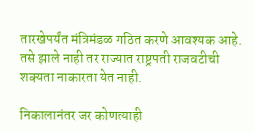तारखेपर्यंत मंत्रिमंडळ गठित करणे आवश्यक आहे. तसे झाले नाही तर राज्यात राष्ट्रपती राजवटीची शक्यता नाकारता येत नाही.

निकालानंतर जर कोणत्याही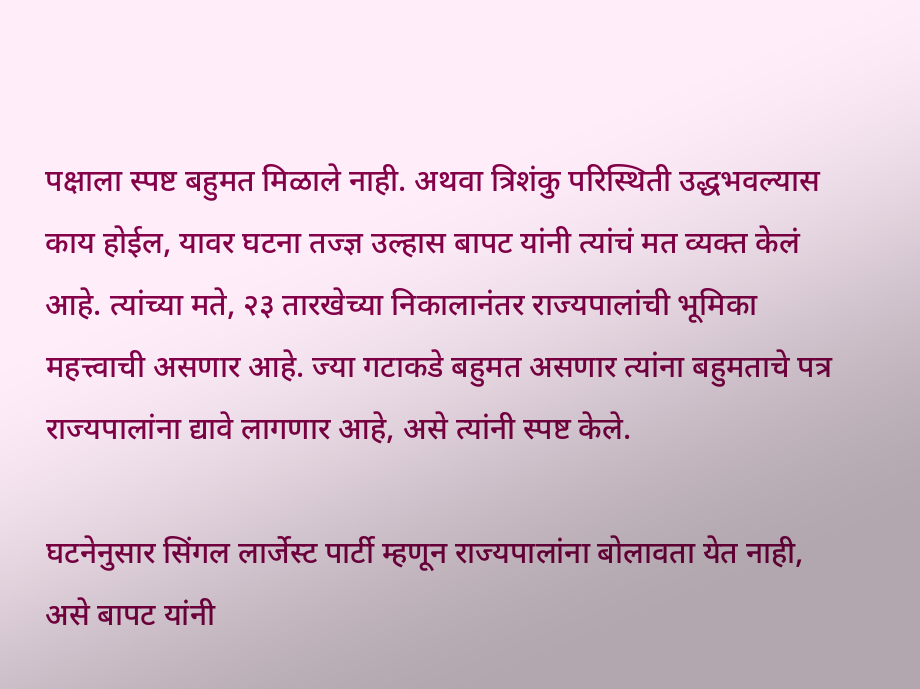पक्षाला स्पष्ट बहुमत मिळाले नाही. अथवा त्रिशंकु परिस्थिती उद्धभवल्यास काय होईल, यावर घटना तज्ज्ञ उल्हास बापट यांनी त्यांचं मत व्यक्त केलं आहे. त्यांच्या मते, २३ तारखेच्या निकालानंतर राज्यपालांची भूमिका महत्त्वाची असणार आहे. ज्या गटाकडे बहुमत असणार त्यांना बहुमताचे पत्र राज्यपालांना द्यावे लागणार आहे, असे त्यांनी स्पष्ट केले.

घटनेनुसार सिंगल लार्जेस्ट पार्टी म्हणून राज्यपालांना बोलावता येत नाही, असे बापट यांनी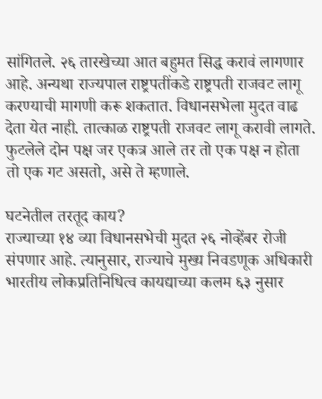सांगितले. २६ तारखेच्या आत बहुमत सिद्ध करावं लागणार आहे. अन्यथा राज्यपाल राष्ट्रपतींकडे राष्ट्रपती राजवट लागू करण्याची मागणी करू शकतात. विधानसभेला मुदत वाढ देता येत नाही. तात्काळ राष्ट्रपती राजवट लागू करावी लागते. फुटलेले दोन पक्ष जर एकत्र आले तर तो एक पक्ष न होता तो एक गट असतो, असे ते म्हणाले.

घटनेतील तरतूद काय?
राज्याच्या १४ व्या विधानसभेची मुदत २६ नोव्हेंबर रोजी संपणार आहे. त्यानुसार, राज्याचे मुख्य निवडणूक अधिकारी भारतीय लोकप्रतिनिधित्व कायद्याच्या कलम ६३ नुसार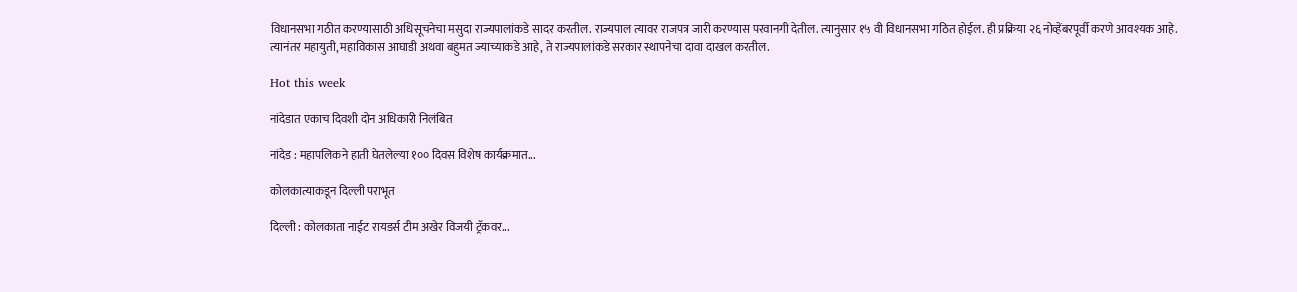विधानसभा गठीत करण्यासाठी अधिसूचनेचा मसुदा राज्यपालांकडे सादर करतील. राज्यपाल त्यावर राजपत्र जारी करण्यास परवानगी देतील. त्यानुसार १५ वी विधानसभा गठित होईल. ही प्रक्रिया २६ नोव्हेंबरपूर्वी करणे आवश्यक आहे. त्यानंतर महायुती, महाविकास आघाडी अथवा बहुमत ज्याच्याकडे आहे, ते राज्यपालांकडे सरकार स्थापनेचा दावा दाखल करतील.

Hot this week

नांदेडात एकाच दिवशी दोन अधिकारी निलंबित

नांदेड : महापलिकने हाती घेतलेल्या १०० दिवस विशेष कार्यक्रमात...

कोलकात्याकडून दिल्ली पराभूत

दिल्ली : कोलकाता नाईट रायडर्स टीम अखेर विजयी ट्रॅकवर...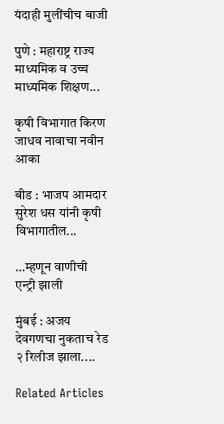यंदाही मुलींचीच बाजी

पुणे : महाराष्ट्र राज्य माध्यमिक व उच्च माध्यमिक शिक्षण...

कृषी विभागात किरण जाधव नावाचा नवीन आका

बीड : भाजप आमदार सुरेश धस यांनी कृषी विभागातील...

…म्हणून वाणीची एन्ट्री झाली

मुंबई : अजय देवगणचा नुकताच रेड २ रिलीज झाला....

Related Articles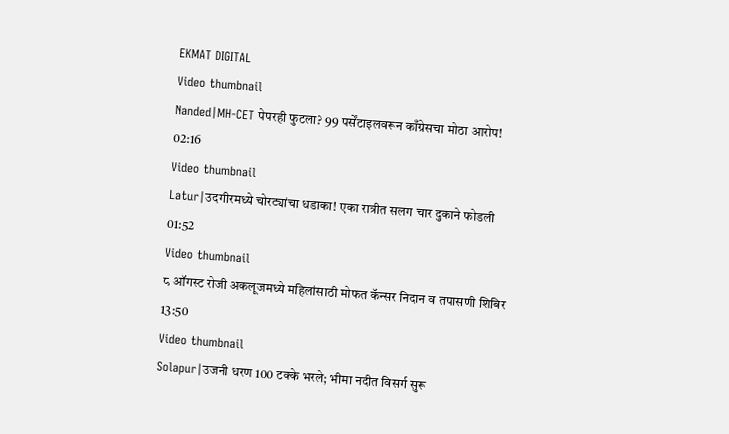EKMAT DIGITAL
Video thumbnail
Nanded|MH-CET पेपरही फुटला? 99 पर्सेंटाइलवरून काँग्रेसचा मोठा आरोप!
02:16
Video thumbnail
Latur|उदगीरमध्ये चोरट्यांचा धडाका! एका रात्रीत सलग चार दुकाने फोडली
01:52
Video thumbnail
८ ऑगस्ट रोजी अकलूजमध्ये महिलांसाठी मोफत कॅन्सर निदान व तपासणी शिबिर
13:50
Video thumbnail
Solapur|उजनी धरण 100 टक्के भरले; भीमा नदीत विसर्ग सुरू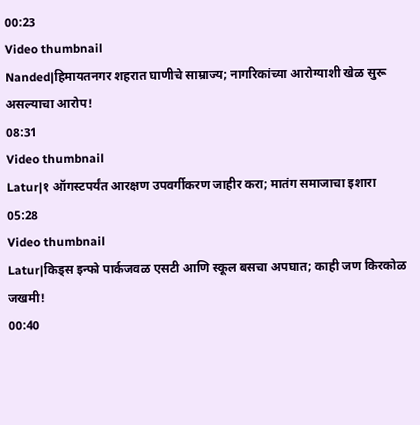00:23
Video thumbnail
Nanded|हिमायतनगर शहरात घाणीचे साम्राज्य; नागरिकांच्या आरोग्याशी खेळ सुरू असल्याचा आरोप!
08:31
Video thumbnail
Latur|१ ऑगस्टपर्यंत आरक्षण उपवर्गीकरण जाहीर करा; मातंग समाजाचा इशारा
05:28
Video thumbnail
Latur|किड्स इन्फो पार्कजवळ एसटी आणि स्कूल बसचा अपघात; काही जण किरकोळ जखमी!
00:40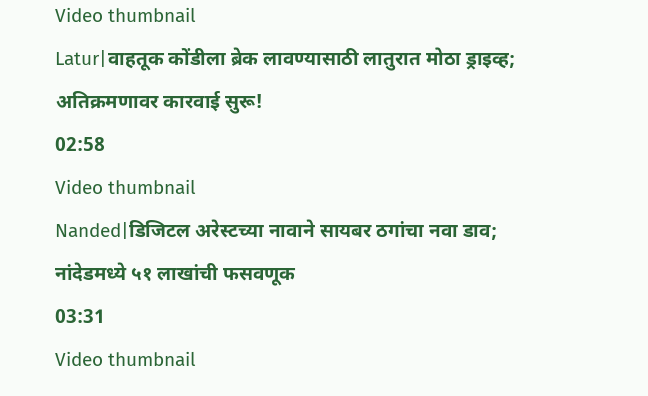Video thumbnail
Latur|वाहतूक कोंडीला ब्रेक लावण्यासाठी लातुरात मोठा ड्राइव्ह; अतिक्रमणावर कारवाई सुरू!
02:58
Video thumbnail
Nanded|डिजिटल अरेस्टच्या नावाने सायबर ठगांचा नवा डाव; नांदेडमध्ये ५१ लाखांची फसवणूक
03:31
Video thumbnail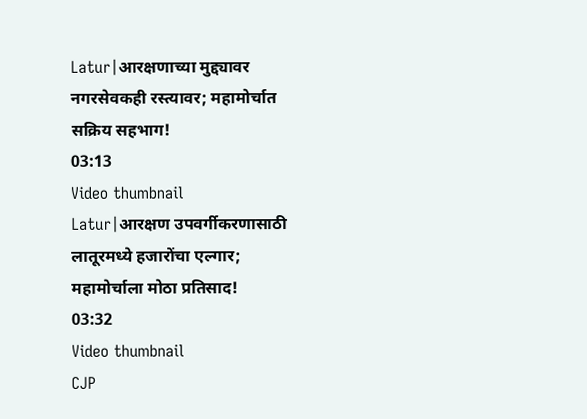Latur|आरक्षणाच्या मुद्द्यावर नगरसेवकही रस्त्यावर; महामोर्चात सक्रिय सहभाग!
03:13
Video thumbnail
Latur|आरक्षण उपवर्गीकरणासाठी लातूरमध्ये हजारोंचा एल्गार; महामोर्चाला मोठा प्रतिसाद!
03:32
Video thumbnail
CJP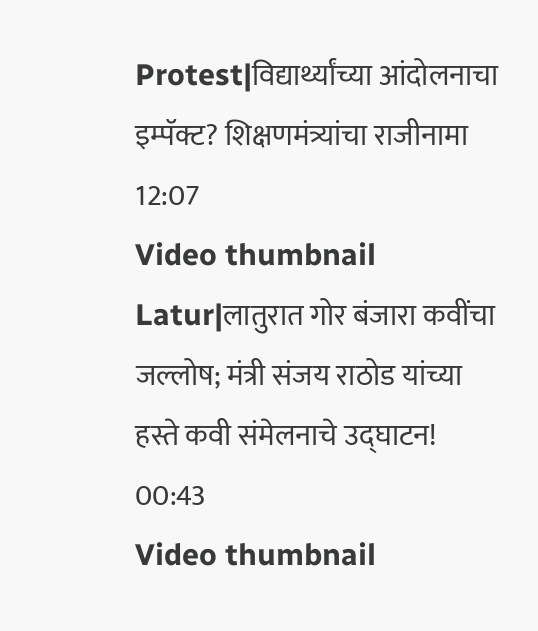Protest|विद्यार्थ्यांच्या आंदोलनाचा इम्पॅक्ट? शिक्षणमंत्र्यांचा राजीनामा
12:07
Video thumbnail
Latur|लातुरात गोर बंजारा कवींचा जल्लोष; मंत्री संजय राठोड यांच्या हस्ते कवी संमेलनाचे उद्घाटन!
00:43
Video thumbnail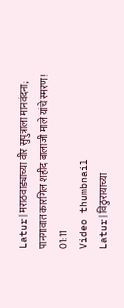Latur|मराठवाड्याच्या वीर सुपुत्राला मानवंदना; पानगावात कारगिल शहीद बालाजी माले यांचे स्मरण!
01:11
Video thumbnail
Latur|विठुरायाच्या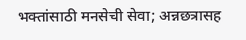भक्तांसाठी मनसेची सेवा; अन्नछत्रासह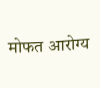मोफत आरोग्य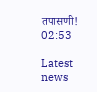तपासणी!
02:53

Latest news